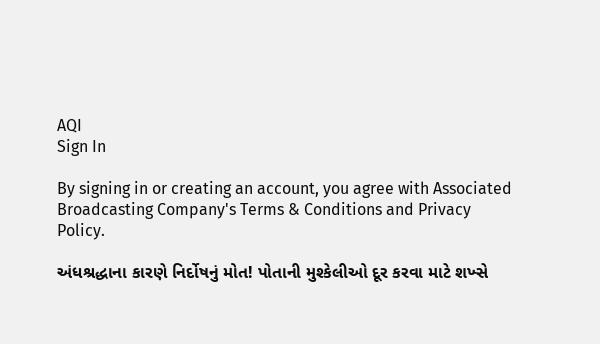AQI
Sign In

By signing in or creating an account, you agree with Associated Broadcasting Company's Terms & Conditions and Privacy Policy.

અંધશ્રદ્ધાના કારણે નિર્દોષનું મોત! પોતાની મુશ્કેલીઓ દૂર કરવા માટે શખ્સે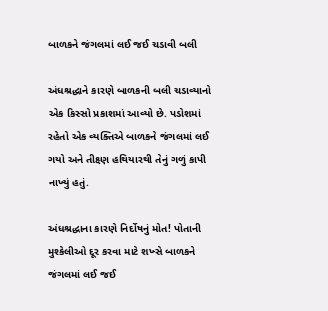બાળકને જંગલમાં લઈ જઈ ચડાવી બલી

અંધશ્રદ્ધાને કારણે બાળકની બલી ચડાવ્યાનો એક કિસ્સો પ્રકાશમાં આવ્યો છે. પડોશમાં રહેતો એક વ્યક્તિએ બાળકને જંગલમાં લઈ ગયો અને તીક્ષ્ણ હથિયારથી તેનું ગળું કાપી નાખ્યું હતું.

અંધશ્રદ્ધાના કારણે નિર્દોષનું મોત! પોતાની મુશ્કેલીઓ દૂર કરવા માટે શખ્સે બાળકને જંગલમાં લઈ જઈ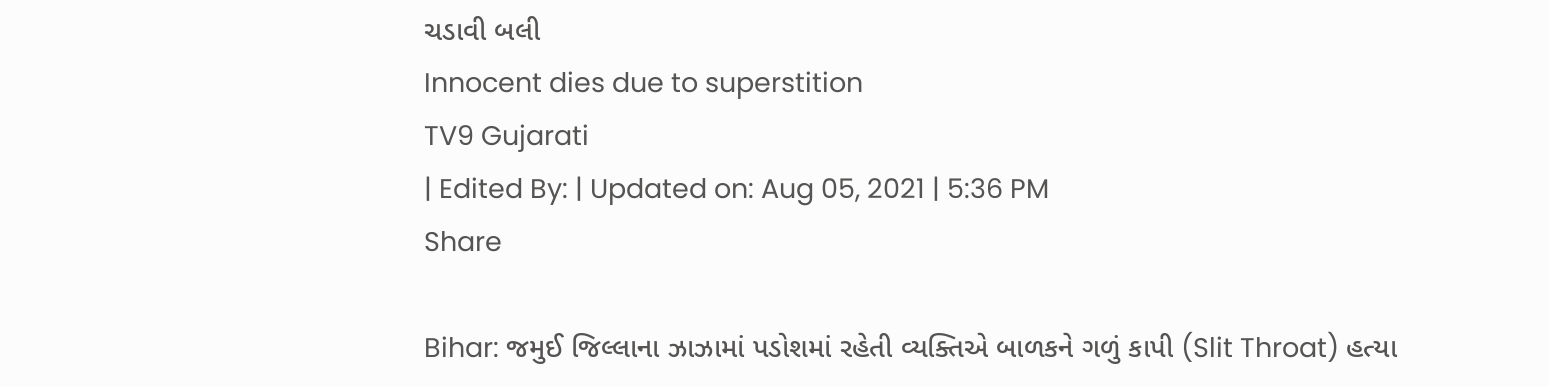ચડાવી બલી
Innocent dies due to superstition
TV9 Gujarati
| Edited By: | Updated on: Aug 05, 2021 | 5:36 PM
Share

Bihar: જમુઈ જિલ્લાના ઝાઝામાં પડોશમાં રહેતી વ્યક્તિએ બાળકને ગળું કાપી (Slit Throat) હત્યા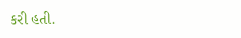કરી હતી.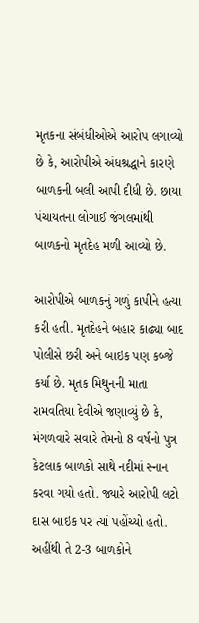મૃતકના સંબંધીઓએ આરોપ લગાવ્યો છે કે, આરોપીએ અંધશ્રદ્ધાને કારણે બાળકની બલી આપી દીધી છે. છાયા પંચાયતના લોગાઈ જંગલમાંથી બાળકનો મૃતદેહ મળી આવ્યો છે.

આરોપીએ બાળકનું ગળું કાપીને હત્યા કરી હતી. મૃતદેહને બહાર કાઢ્યા બાદ પોલીસે છરી અને બાઇક પણ કબ્જે કર્યા છે. મૃતક મિથુનની માતા રામવતિયા દેવીએ જણાવ્યું છે કે, મંગળવારે સવારે તેમનો 8 વર્ષનો પુત્ર કેટલાક બાળકો સાથે નદીમાં સ્નાન કરવા ગયો હતો. જ્યારે આરોપી લટો દાસ બાઇક પર ત્યાં પહોંચ્યો હતો. અહીંથી તે 2-3 બાળકોને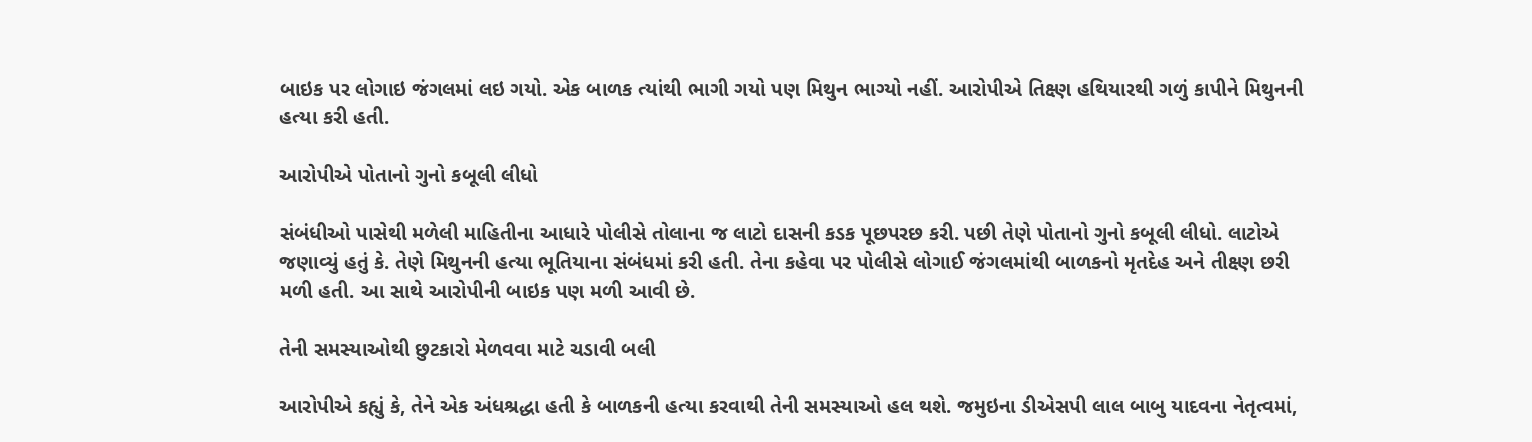બાઇક પર લોગાઇ જંગલમાં લઇ ગયો. એક બાળક ત્યાંથી ભાગી ગયો પણ મિથુન ભાગ્યો નહીં. આરોપીએ તિક્ષ્ણ હથિયારથી ગળું કાપીને મિથુનની હત્યા કરી હતી.

આરોપીએ પોતાનો ગુનો કબૂલી લીધો

સંબંધીઓ પાસેથી મળેલી માહિતીના આધારે પોલીસે તોલાના જ લાટો દાસની કડક પૂછપરછ કરી. પછી તેણે પોતાનો ગુનો કબૂલી લીધો. લાટોએ જણાવ્યું હતું કે. તેણે મિથુનની હત્યા ભૂતિયાના સંબંધમાં કરી હતી. તેના કહેવા પર પોલીસે લોગાઈ જંગલમાંથી બાળકનો મૃતદેહ અને તીક્ષ્ણ છરી મળી હતી. આ સાથે આરોપીની બાઇક પણ મળી આવી છે.

તેની સમસ્યાઓથી છુટકારો મેળવવા માટે ચડાવી બલી

આરોપીએ કહ્યું કે, તેને એક અંધશ્રદ્ધા હતી કે બાળકની હત્યા કરવાથી તેની સમસ્યાઓ હલ થશે. જમુઇના ડીએસપી લાલ બાબુ યાદવના નેતૃત્વમાં,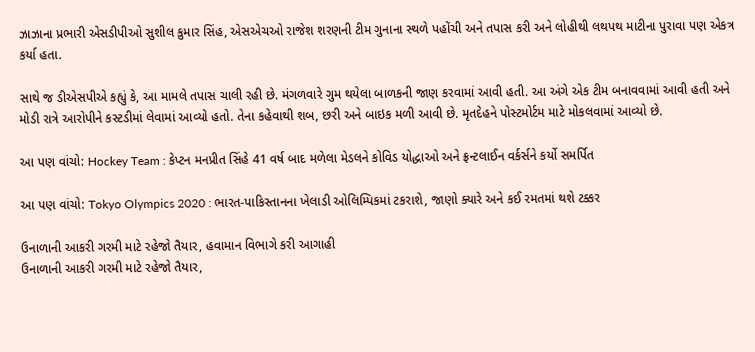ઝાઝાના પ્રભારી એસડીપીઓ સુશીલ કુમાર સિંહ, એસએચઓ રાજેશ શરણની ટીમ ગુનાના સ્થળે પહોંચી અને તપાસ કરી અને લોહીથી લથપથ માટીના પુરાવા પણ એકત્ર કર્યા હતા.

સાથે જ ડીએસપીએ કહ્યું કે, આ મામલે તપાસ ચાલી રહી છે. મંગળવારે ગુમ થયેલા બાળકની જાણ કરવામાં આવી હતી. આ અંગે એક ટીમ બનાવવામાં આવી હતી અને મોડી રાત્રે આરોપીને કસ્ટડીમાં લેવામાં આવ્યો હતો. તેના કહેવાથી શબ, છરી અને બાઇક મળી આવી છે. મૃતદેહને પોસ્ટમોર્ટમ માટે મોકલવામાં આવ્યો છે.

આ પણ વાંચો: Hockey Team : કેપ્ટન મનપ્રીત સિંહે 41 વર્ષ બાદ મળેલા મેડલને કોવિડ યોદ્ધાઓ અને ફ્રન્ટલાઈન વર્કર્સને કર્યો સમર્પિત

આ પણ વાંચો: Tokyo Olympics 2020 : ભારત-પાકિસ્તાનના ખેલાડી ઓલિમ્પિકમાં ટકરાશે, જાણો ક્યારે અને કઈ રમતમાં થશે ટક્કર

ઉનાળાની આકરી ગરમી માટે રહેજો તૈયાર, હવામાન વિભાગે કરી આગાહી
ઉનાળાની આકરી ગરમી માટે રહેજો તૈયાર,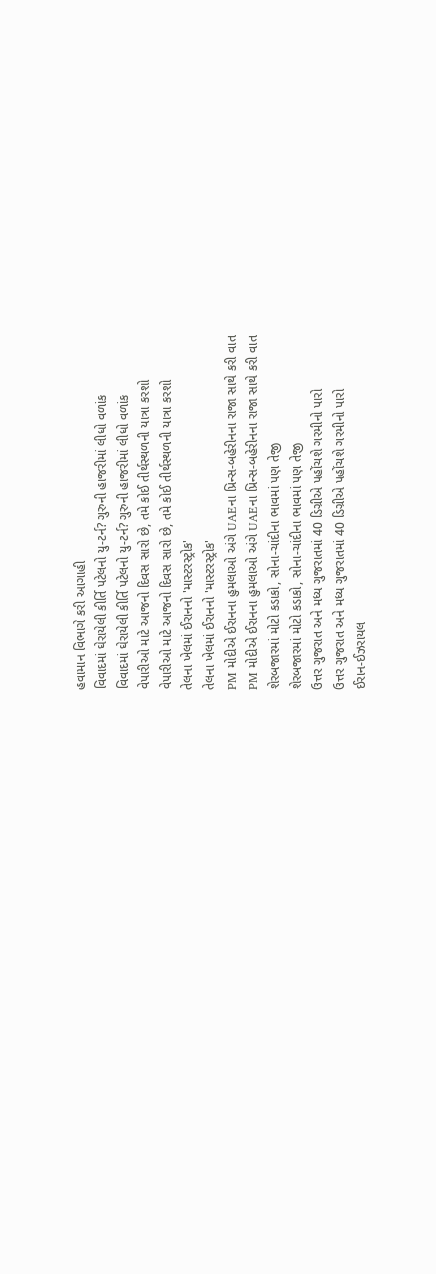હવામાન વિભાગે કરી આગાહી
વિવાદમાં ઘેરાયેલી કીર્તિ પટેલનો યુ-ટર્ન? ગુરુની હાજરીમાં લીધો વળાંક
વિવાદમાં ઘેરાયેલી કીર્તિ પટેલનો યુ-ટર્ન? ગુરુની હાજરીમાં લીધો વળાંક
વેપારીઓ માટે આજનો દિવસ સારો છે, તમે કોઈ તીર્થસ્થળની યાત્રા કરશો
વેપારીઓ માટે આજનો દિવસ સારો છે, તમે કોઈ તીર્થસ્થળની યાત્રા કરશો
તેલના ખેલમાં ઈરાનનો 'માસ્ટરસ્ટ્રોક'
તેલના ખેલમાં ઈરાનનો 'માસ્ટરસ્ટ્રોક'
PM મોદીએ ઈરાનના હુમલાઓ અંગે UAEના પ્રિન્સ-બહેરીનના રાજા સાથે કરી વાત
PM મોદીએ ઈરાનના હુમલાઓ અંગે UAEના પ્રિન્સ-બહેરીનના રાજા સાથે કરી વાત
શેરબજારમાં મોટો કડાકો, સોના-ચાંદીના ભાવમાં પણ તેજી
શેરબજારમાં મોટો કડાકો, સોના-ચાંદીના ભાવમાં પણ તેજી
ઉત્તર ગુજરાત અને મધ્ય ગુજરાતમાં 40 ડિગ્રીએ પહોંચશે ગરમીનો પારો
ઉત્તર ગુજરાત અને મધ્ય ગુજરાતમાં 40 ડિગ્રીએ પહોંચશે ગરમીનો પારો
ઈરાન-ઈઝરાયલ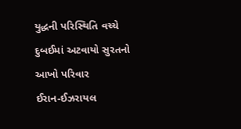યુદ્ધની પરિસ્થિતિ વચ્ચે દુબઈમાં અટવાયો સુરતનો આખો પરિવાર
ઈરાન-ઈઝરાયલ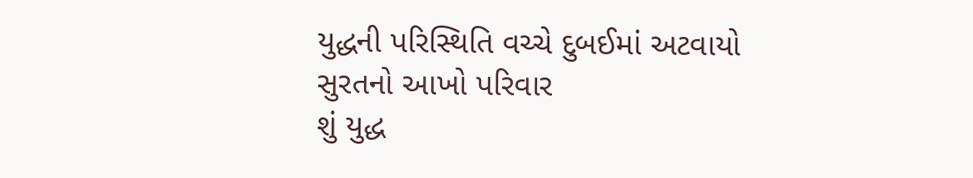યુદ્ધની પરિસ્થિતિ વચ્ચે દુબઈમાં અટવાયો સુરતનો આખો પરિવાર
શું યુદ્ધ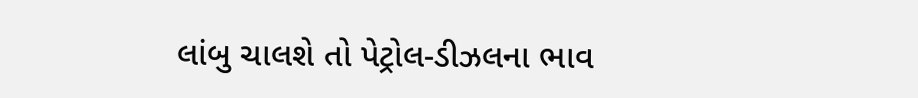લાંબુ ચાલશે તો પેટ્રોલ-ડીઝલના ભાવ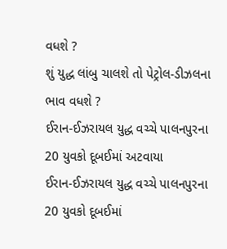વધશે ?
શું યુદ્ધ લાંબુ ચાલશે તો પેટ્રોલ-ડીઝલના ભાવ વધશે ?
ઈરાન-ઈઝરાયલ યુદ્ધ વચ્ચે પાલનપુરના 20 યુવકો દૂબઈમાં અટવાયા
ઈરાન-ઈઝરાયલ યુદ્ધ વચ્ચે પાલનપુરના 20 યુવકો દૂબઈમાં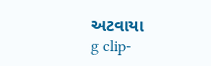અટવાયા
g clip-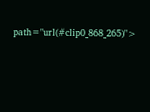path="url(#clip0_868_265)">